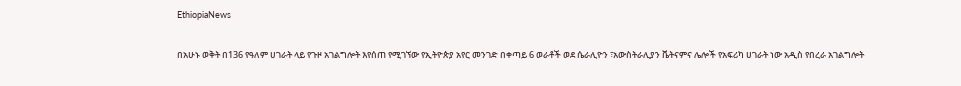EthiopiaNews

በአሁኑ ወቅት በ136 የዓለም ሀገራት ላይ የጉዞ አገልግሎት እየሰጠ የሚገኘው የኢትዮጵያ አየር መንገድ በቀጣይ 6 ወራቶች ወደ ሴራሊዮን ፣አውስትራሊያን ቬትናምና ሌሎች የአፍሪካ ሀገራት ነው አዲስ የበረራ አገልግሎት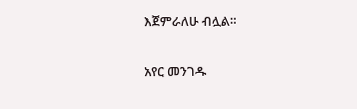እጀምራለሁ ብሏል።

አየር መንገዱ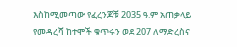እስከሚመጣው የፈረንጆቹ 2035 ዓ.ም አጠቃላይ የመዳረሻ ከተሞች ቁጥሩን ወደ 207 ለማድረስና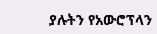ያሉትን የአውሮፕላን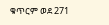ቁጥርም ወደ 271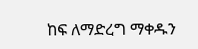ከፍ ለማድረግ ማቀዱን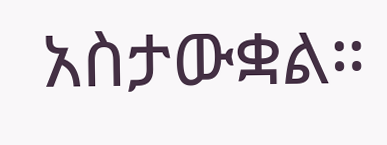አስታውቋል።